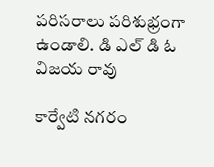పరిసరాలు పరిశుభ్రంగా ఉండాలి. డి ఎల్ డి ఓ విజయ రావు

కార్వేటి నగరం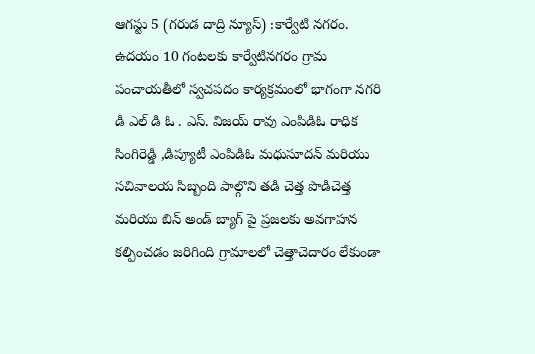ఆగస్టు 5 (గరుడ దాద్రి న్యూస్) :కార్వేటి నగరం. ఉదయం 10 గంటలకు కార్వేటినగరం గ్రామ పంచాయతీలో స్వచపదం కార్యక్రమంలో భాగంగా నగరి డి ఎల్ డి ఓ . ఎస్. విజయ్ రావు ఎంపిడిఓ రాధిక సింగిరెడ్డి ,డిప్యూటీ ఎంపిడిఓ మధుసూదన్ మరియు సచివాలయ సిబ్బంది పాల్గొని తడి చెత్త పొడిచెత్త మరియు బిన్ అండ్ బ్యాగ్ పై ప్రజలకు అవగాహన కల్పించడం జరిగింది గ్రామాలలో చెత్తాచెదారం లేకుండా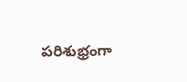పరిశుభ్రంగా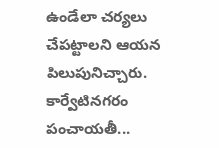ఉండేలా చర్యలు చేపట్టాలని ఆయన పిలుపునిచ్చారు. కార్వేటినగరం పంచాయతీ...